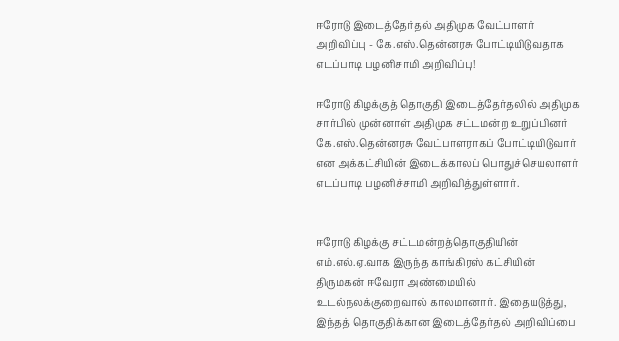ஈரோடு இடைத்தேர்தல் அதிமுக வேட்பாளர் அறிவிப்பு - கே.எஸ்.தென்னரசு போட்டியிடுவதாக எடப்பாடி பழனிசாமி அறிவிப்பு!

ஈரோடு கிழக்குத் தொகுதி இடைத்தேர்தலில் அதிமுக சார்பில் முன்னாள் அதிமுக சட்டமன்ற உறுப்பினர் கே.எஸ்.தென்னரசு வேட்பாளராகப் போட்டியிடுவார் என அக்கட்சியின் இடைக்காலப் பொதுச்செயலாளர் எடப்பாடி பழனிச்சாமி அறிவித்துள்ளார்.


ஈரோடு கிழக்கு சட்டமன்றத்தொகுதியின் எம்.எல்.ஏ.வாக இருந்த காங்கிரஸ் கட்சியின் திருமகன் ஈவேரா அண்மையில் உடல்நலக்குறைவால் காலமானார். இதையடுத்து, இந்தத் தொகுதிக்கான இடைத்தேர்தல் அறிவிப்பை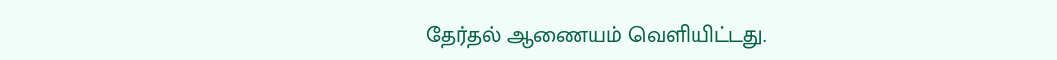தேர்தல் ஆணையம் வெளியிட்டது.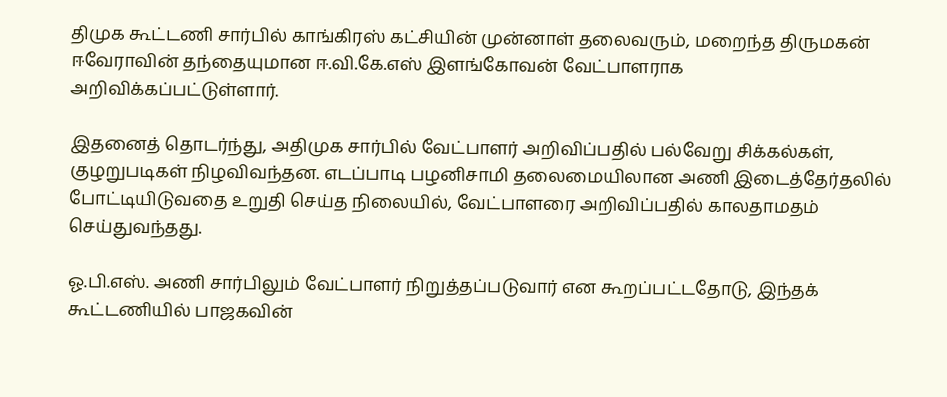திமுக கூட்டணி சார்பில் காங்கிரஸ் கட்சியின் முன்னாள் தலைவரும், மறைந்த திருமகன் ஈவேராவின் தந்தையுமான ஈ.வி.கே.எஸ் இளங்கோவன் வேட்பாளராக அறிவிக்கப்பட்டுள்ளார்.

இதனைத் தொடர்ந்து, அதிமுக சார்பில் வேட்பாளர் அறிவிப்பதில் பல்வேறு சிக்கல்கள், குழறுபடிகள் நிழவிவந்தன. எடப்பாடி பழனிசாமி தலைமையிலான அணி இடைத்தேர்தலில் போட்டியிடுவதை உறுதி செய்த நிலையில், வேட்பாளரை அறிவிப்பதில் காலதாமதம் செய்துவந்தது.

ஓ.பி.எஸ். அணி சார்பிலும் வேட்பாளர் நிறுத்தப்படுவார் என கூறப்பட்டதோடு, இந்தக் கூட்டணியில் பாஜகவின்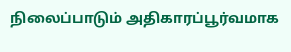நிலைப்பாடும் அதிகாரப்பூர்வமாக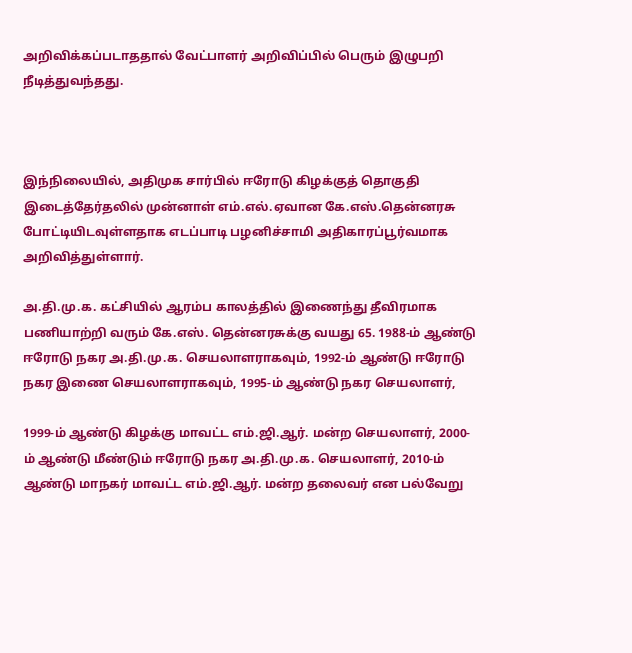அறிவிக்கப்படாததால் வேட்பாளர் அறிவிப்பில் பெரும் இழுபறி நீடித்துவந்தது.



இந்நிலையில், அதிமுக சார்பில் ஈரோடு கிழக்குத் தொகுதி இடைத்தேர்தலில் முன்னாள் எம்.எல்.ஏவான கே.எஸ்.தென்னரசு போட்டியிடவுள்ளதாக எடப்பாடி பழனிச்சாமி அதிகாரப்பூர்வமாக அறிவித்துள்ளார்.

அ.தி.மு.க. கட்சியில் ஆரம்ப காலத்தில் இணைந்து தீவிரமாக பணியாற்றி வரும் கே.எஸ். தென்னரசுக்கு வயது 65. 1988-ம் ஆண்டு ஈரோடு நகர அ.தி.மு.க. செயலாளராகவும், 1992-ம் ஆண்டு ஈரோடு நகர இணை செயலாளராகவும், 1995-ம் ஆண்டு நகர செயலாளர்,

1999-ம் ஆண்டு கிழக்கு மாவட்ட எம்.ஜி.ஆர். மன்ற செயலாளர், 2000-ம் ஆண்டு மீண்டும் ஈரோடு நகர அ.தி.மு.க. செயலாளர், 2010-ம் ஆண்டு மாநகர் மாவட்ட எம்.ஜி.ஆர். மன்ற தலைவர் என பல்வேறு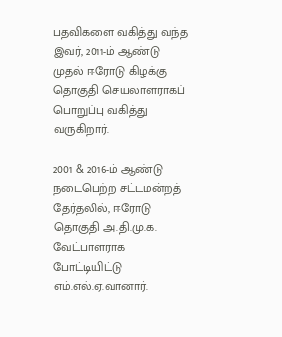பதவிகளை வகித்து வந்த இவர், 2011-ம் ஆண்டு முதல் ஈரோடு கிழக்கு தொகுதி செயலாளராகப் பொறுப்பு வகித்து வருகிறார்.

2001 & 2016-ம் ஆண்டு நடைபெற்ற சட்டமன்றத் தேர்தலில், ஈரோடு தொகுதி அ.தி.மு.க. வேட்பாளராக போட்டியிட்டு எம்.எல்.ஏ.வானார்.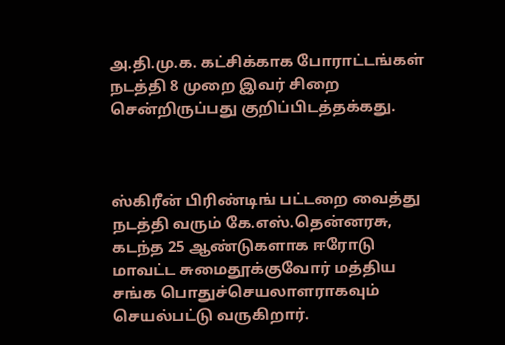அ.தி.மு.க. கட்சிக்காக போராட்டங்கள் நடத்தி 8 முறை இவர் சிறை சென்றிருப்பது குறிப்பிடத்தக்கது.



ஸ்கிரீன் பிரிண்டிங் பட்டறை வைத்து நடத்தி வரும் கே.எஸ்.தென்னரசு, கடந்த 25 ஆண்டுகளாக ஈரோடு மாவட்ட சுமைதூக்குவோர் மத்திய சங்க பொதுச்செயலாளராகவும் செயல்பட்டு வருகிறார்.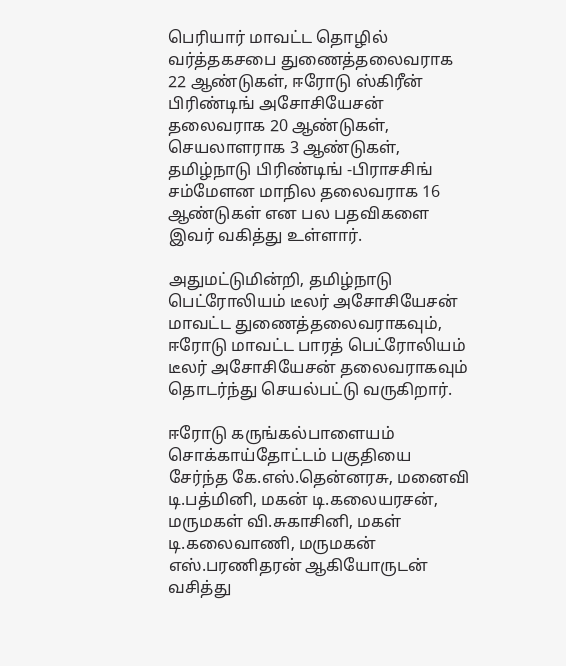பெரியார் மாவட்ட தொழில் வர்த்தகசபை துணைத்தலைவராக 22 ஆண்டுகள், ஈரோடு ஸ்கிரீன் பிரிண்டிங் அசோசியேசன் தலைவராக 20 ஆண்டுகள், செயலாளராக 3 ஆண்டுகள், தமிழ்நாடு பிரிண்டிங் -பிராசசிங் சம்மேளன மாநில தலைவராக 16 ஆண்டுகள் என பல பதவிகளை இவர் வகித்து உள்ளார்.

அதுமட்டுமின்றி, தமிழ்நாடு பெட்ரோலியம் டீலர் அசோசியேசன் மாவட்ட துணைத்தலைவராகவும், ஈரோடு மாவட்ட பாரத் பெட்ரோலியம் டீலர் அசோசியேசன் தலைவராகவும் தொடர்ந்து செயல்பட்டு வருகிறார்.

ஈரோடு கருங்கல்பாளையம் சொக்காய்தோட்டம் பகுதியை சேர்ந்த கே.எஸ்.தென்னரசு, மனைவி டி.பத்மினி, மகன் டி.கலையரசன், மருமகள் வி.சுகாசினி, மகள் டி.கலைவாணி, மருமகன் எஸ்.பரணிதரன் ஆகியோருடன் வசித்து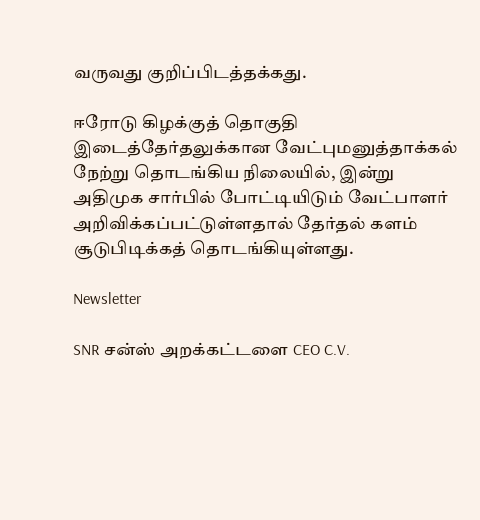வருவது குறிப்பிடத்தக்கது.

ஈரோடு கிழக்குத் தொகுதி இடைத்தேர்தலுக்கான வேட்புமனுத்தாக்கல் நேற்று தொடங்கிய நிலையில், இன்று அதிமுக சார்பில் போட்டியிடும் வேட்பாளர் அறிவிக்கப்பட்டுள்ளதால் தேர்தல் களம் சூடுபிடிக்கத் தொடங்கியுள்ளது.

Newsletter

SNR சன்ஸ் அறக்கட்டளை CEO C.V.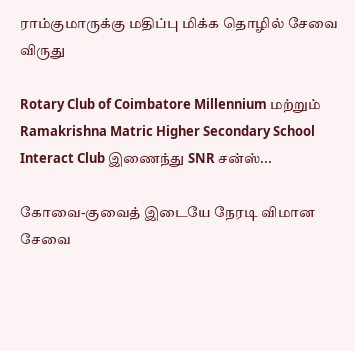ராம்குமாருக்கு மதிப்பு மிக்க தொழில் சேவை விருது

Rotary Club of Coimbatore Millennium மற்றும் Ramakrishna Matric Higher Secondary School Interact Club இணைந்து SNR சன்ஸ்...

கோவை-குவைத் இடையே நேரடி விமான சேவை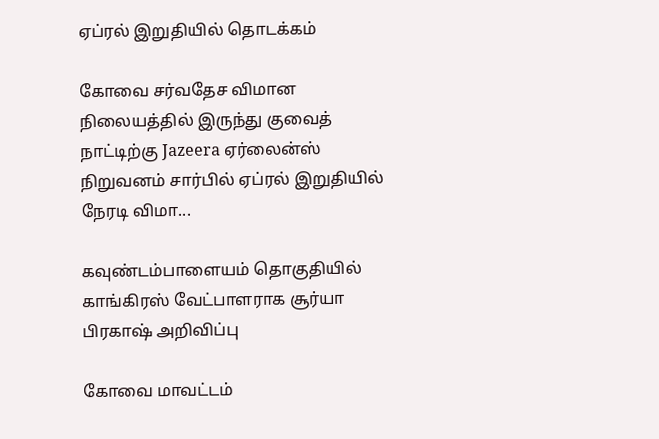ஏப்ரல் இறுதியில் தொடக்கம்

கோவை சர்வதேச விமான நிலையத்தில் இருந்து குவைத் நாட்டிற்கு Jazeera ஏர்லைன்ஸ் நிறுவனம் சார்பில் ஏப்ரல் இறுதியில் நேரடி விமா...

கவுண்டம்பாளையம் தொகுதியில் காங்கிரஸ் வேட்பாளராக சூர்யா பிரகாஷ் அறிவிப்பு

கோவை மாவட்டம்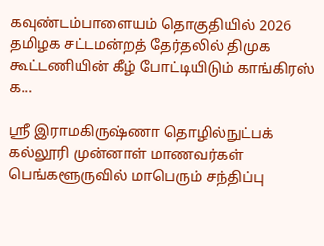கவுண்டம்பாளையம் தொகுதியில் 2026 தமிழக சட்டமன்றத் தேர்தலில் திமுக கூட்டணியின் கீழ் போட்டியிடும் காங்கிரஸ் க...

ஸ்ரீ இராமகிருஷ்ணா தொழில்நுட்பக் கல்லூரி முன்னாள் மாணவர்கள் பெங்களூருவில் மாபெரும் சந்திப்பு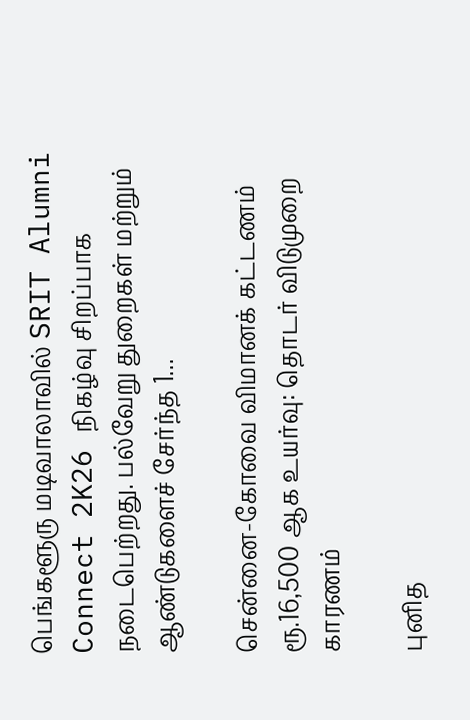பெங்களூரு மடிவாலாவில் SRIT Alumni Connect 2K26 நிகழ்வு சிறப்பாக நடைபெற்றது. பல்வேறு துறைகள் மற்றும் ஆண்டுகளைச் சேர்ந்த 1...

சென்னை-கோவை விமானக் கட்டணம் ரூ.16,500 ஆக உயர்வு: தொடர் விடுமுறை காரணம்

புனித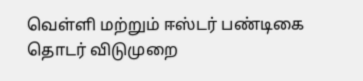வெள்ளி மற்றும் ஈஸ்டர் பண்டிகை தொடர் விடுமுறை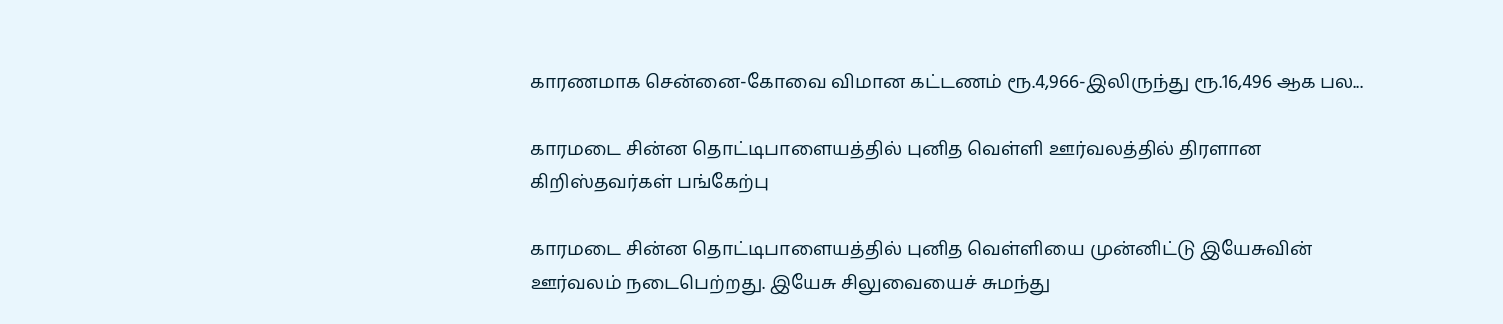காரணமாக சென்னை-கோவை விமான கட்டணம் ரூ.4,966-இலிருந்து ரூ.16,496 ஆக பல...

காரமடை சின்ன தொட்டிபாளையத்தில் புனித வெள்ளி ஊர்வலத்தில் திரளான கிறிஸ்தவர்கள் பங்கேற்பு

காரமடை சின்ன தொட்டிபாளையத்தில் புனித வெள்ளியை முன்னிட்டு இயேசுவின் ஊர்வலம் நடைபெற்றது. இயேசு சிலுவையைச் சுமந்து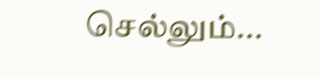செல்லும்...